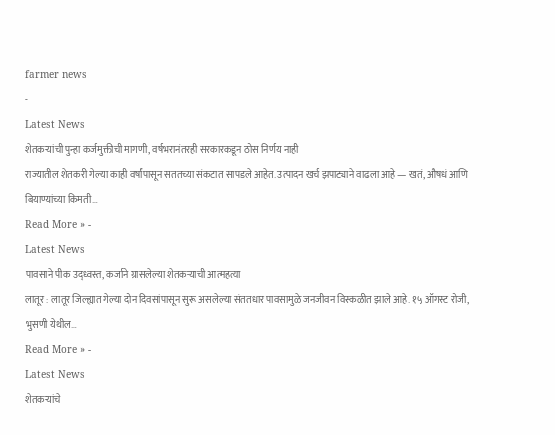farmer news
-
Latest News
शेतकऱ्यांची पुन्हा कर्जमुक्तीची मागणी, वर्षभरानंतरही सरकारकडून ठोस निर्णय नाही
राज्यातील शेतकरी गेल्या काही वर्षांपासून सततच्या संकटात सापडले आहेत. उत्पादन खर्च झपाट्याने वाढला आहे — खतं, औषधं आणि बियाण्यांच्या किमती…
Read More » -
Latest News
पावसाने पीक उद्ध्वस्त, कर्जाने ग्रासलेल्या शेतकऱ्याची आत्महत्या
लातूर : लातूर जिल्ह्यात गेल्या दोन दिवसांपासून सुरू असलेल्या संततधार पावसामुळे जनजीवन विस्कळीत झाले आहे. १५ ऑगस्ट रोजी, भुसणी येथील…
Read More » -
Latest News
शेतकऱ्यांचे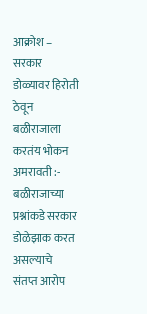आक्रोश – सरकार डोळ्यावर हिरोती ठेवून बळीराजाला करतंय भोकन
अमरावती :- बळीराजाच्या प्रश्नांकडे सरकार डोळेझाक करत असल्याचे संतप्त आरोप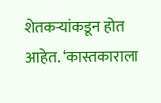शेतकऱ्यांकडून होत आहेत. ‘कास्तकाराला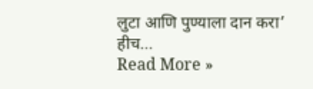लुटा आणि पुण्याला दान करा’ हीच…
Read More »